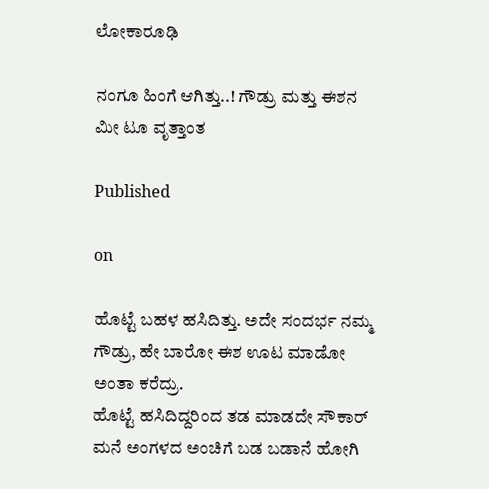ಲೋಕಾರೂಢಿ

ನಂಗೂ ಹಿಂಗೆ ಆಗಿತ್ತು..! ಗೌಡ್ರು ಮತ್ತು ಈಶನ ಮೀ ಟೂ ವೃತ್ತಾಂತ

Published

on

ಹೊಟ್ಟೆ ಬಹಳ ಹಸಿದಿತ್ತು. ಅದೇ ಸಂದರ್ಭ ನಮ್ಮ ಗೌಡ್ರು, ಹೇ ಬಾರೋ ಈಶ ಊಟ ಮಾಡೋ ಅಂತಾ ಕರೆದ್ರು.
ಹೊಟ್ಟೆ ಹಸಿದಿದ್ದರಿಂದ ತಡ ಮಾಡದೇ ಸೌಕಾರ್ ಮನೆ ಅಂಗಳದ ಅಂಚಿಗೆ ಬಡ ಬಡಾನೆ ಹೋಗಿ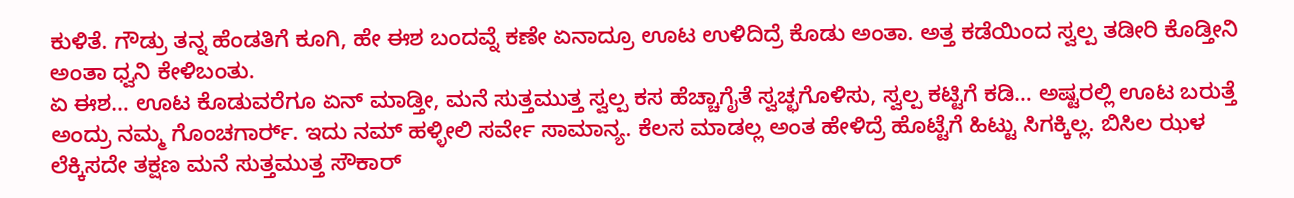ಕುಳಿತೆ. ಗೌಡ್ರು ತನ್ನ ಹೆಂಡತಿಗೆ ಕೂಗಿ, ಹೇ ಈಶ ಬಂದವ್ನೆ ಕಣೇ ಏನಾದ್ರೂ ಊಟ ಉಳಿದಿದ್ರೆ ಕೊಡು ಅಂತಾ. ಅತ್ತ ಕಡೆಯಿಂದ ಸ್ವಲ್ಪ ತಡೀರಿ ಕೊಡ್ತೀನಿ ಅಂತಾ ಧ್ವನಿ ಕೇಳಿಬಂತು.
ಏ ಈಶ… ಊಟ ಕೊಡುವರೆಗೂ ಏನ್ ಮಾಡ್ತೀ, ಮನೆ ಸುತ್ತಮುತ್ತ ಸ್ವಲ್ಪ ಕಸ ಹೆಚ್ಚಾಗೈತೆ ಸ್ವಚ್ಛಗೊಳಿಸು, ಸ್ವಲ್ಪ ಕಟ್ಟಿಗೆ ಕಡಿ… ಅಷ್ಟರಲ್ಲಿ ಊಟ ಬರುತ್ತೆ ಅಂದ್ರು ನಮ್ಮ ಗೊಂಚಗಾರ್ರ‌್‌. ಇದು ನಮ್ ಹಳ್ಳೀಲಿ ಸರ್ವೇ ಸಾಮಾನ್ಯ. ಕೆಲಸ ಮಾಡಲ್ಲ ಅಂತ ಹೇಳಿದ್ರೆ ಹೊಟ್ಟೆಗೆ ಹಿಟ್ಟು ಸಿಗಕ್ಕಿಲ್ಲ. ಬಿಸಿಲ ಝಳ ಲೆಕ್ಕಿಸದೇ ತಕ್ಷಣ ಮನೆ ಸುತ್ತಮುತ್ತ ಸೌಕಾರ್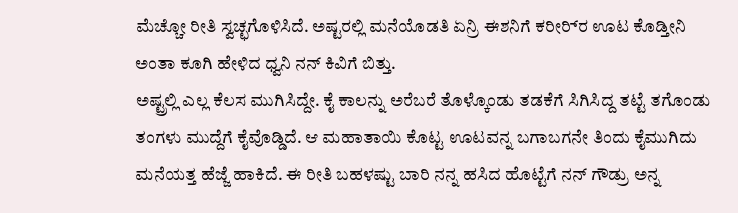ಮೆಚ್ಚೋ ರೀತಿ ಸ್ವಚ್ಛಗೊಳಿಸಿದೆ. ಅಷ್ಟರಲ್ಲಿ ಮನೆಯೊಡತಿ ಏನ್ರಿ ಈಶನಿಗೆ ಕರೀರ‌್ರಿ ಊಟ ಕೊಡ್ತೀನಿ ಅಂತಾ ಕೂಗಿ ಹೇಳಿದ ಧ್ವನಿ ನನ್ ಕಿವಿಗೆ ಬಿತ್ತು.
ಅಷ್ಟ್ರಲ್ಲಿ ಎಲ್ಲ ಕೆಲಸ ಮುಗಿಸಿದ್ದೇ. ಕೈ ಕಾಲನ್ನು ಅರೆಬರೆ ತೊಳ್ಕೊಂಡು ತಡಕೆಗೆ ಸಿಗಿಸಿದ್ದ ತಟ್ಟೆ ತಗೊಂಡು ತಂಗಳು ಮುದ್ದೆಗೆ ಕೈವೊಡ್ಡಿದೆ. ಆ ಮಹಾತಾಯಿ ಕೊಟ್ಟ ಊಟವನ್ನ ಬಗಾಬಗನೇ ತಿಂದು ಕೈಮುಗಿದು ಮನೆಯತ್ತ ಹೆಜ್ಜೆ ಹಾಕಿದೆ. ಈ ರೀತಿ ಬಹಳಷ್ಟು ಬಾರಿ ನನ್ನ ಹಸಿದ ಹೊಟ್ಟೆಗೆ ನನ್ ಗೌಡ್ರು ಅನ್ನ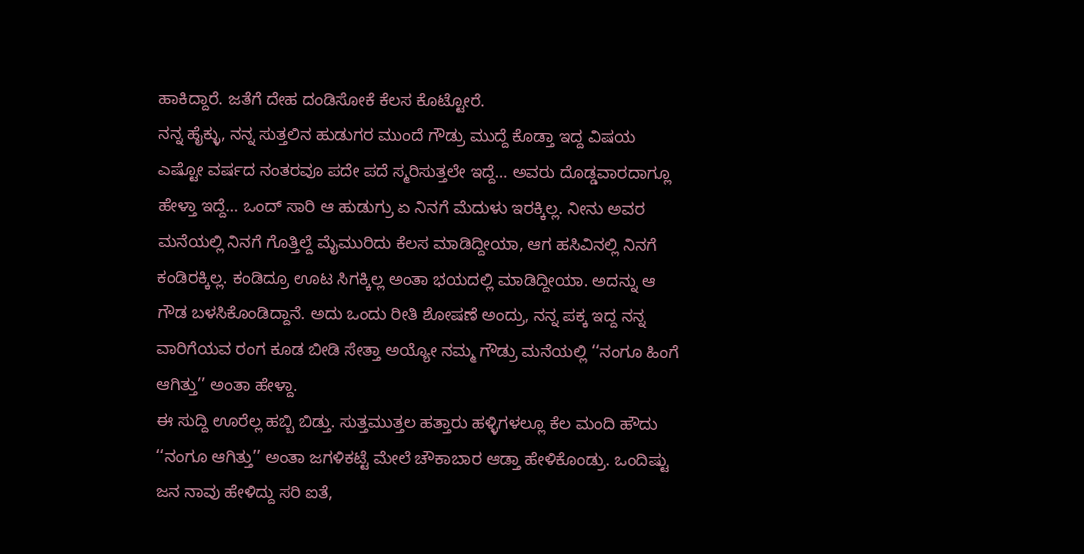ಹಾಕಿದ್ದಾರೆ. ಜತೆಗೆ ದೇಹ ದಂಡಿಸೋಕೆ ಕೆಲಸ ಕೊಟ್ಟೋರೆ.
ನನ್ನ ಹೈಕ್ಳು, ನನ್ನ ಸುತ್ತಲಿನ ಹುಡುಗರ ಮುಂದೆ ಗೌಡ್ರು ಮುದ್ದೆ ಕೊಡ್ತಾ ಇದ್ದ ವಿಷಯ ಎಷ್ಟೋ ವರ್ಷದ ನಂತರವೂ ಪದೇ ಪದೆ ಸ್ಮರಿಸುತ್ತಲೇ ಇದ್ದೆ… ಅವರು ದೊಡ್ಡವಾರದಾಗ್ಲೂ ಹೇಳ್ತಾ ಇದ್ದೆ… ಒಂದ್ ಸಾರಿ ಆ ಹುಡುಗ್ರು ಏ ನಿನಗೆ ಮೆದುಳು ಇರಕ್ಕಿಲ್ಲ. ನೀನು ಅವರ ಮನೆಯಲ್ಲಿ ನಿನಗೆ ಗೊತ್ತಿಲ್ದೆ ಮೈಮುರಿದು ಕೆಲಸ ಮಾಡಿದ್ದೀಯಾ, ಆಗ ಹಸಿವಿನಲ್ಲಿ ನಿನಗೆ ಕಂಡಿರಕ್ಕಿಲ್ಲ. ಕಂಡಿದ್ರೂ ಊಟ ಸಿಗಕ್ಕಿಲ್ಲ ಅಂತಾ ಭಯದಲ್ಲಿ ಮಾಡಿದ್ದೀಯಾ. ಅದನ್ನು ಆ ಗೌಡ ಬಳಸಿಕೊಂಡಿದ್ದಾನೆ. ಅದು ಒಂದು ರೀತಿ ಶೋಷಣೆ ಅಂದ್ರು, ನನ್ನ ಪಕ್ಕ ಇದ್ದ ನನ್ನ ವಾರಿಗೆಯವ ರಂಗ ಕೂಡ ಬೀಡಿ ಸೇತ್ತಾ ಅಯ್ಯೋ ನಮ್ಮ ಗೌಡ್ರು ಮನೆಯಲ್ಲಿ ‘‘ನಂಗೂ ಹಿಂಗೆ ಆಗಿತ್ತು’’ ಅಂತಾ ಹೇಳ್ದಾ.
ಈ ಸುದ್ದಿ ಊರೆಲ್ಲ ಹಬ್ಬಿ ಬಿಡ್ತು. ಸುತ್ತಮುತ್ತಲ ಹತ್ತಾರು ಹಳ್ಳಿಗಳಲ್ಲೂ ಕೆಲ ಮಂದಿ ಹೌದು ‘‘ನಂಗೂ ಆಗಿತ್ತು’’ ಅಂತಾ ಜಗಳಿಕಟ್ಟೆ ಮೇಲೆ ಚೌಕಾಬಾರ ಆಡ್ತಾ ಹೇಳಿಕೊಂಡ್ರು. ಒಂದಿಷ್ಟು ಜನ ನಾವು ಹೇಳಿದ್ದು ಸರಿ ಐತೆ,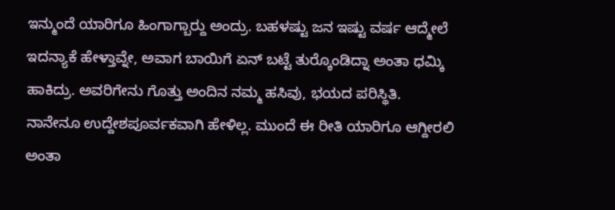ಇನ್ಮುಂದೆ ಯಾರಿಗೂ ಹಿಂಗಾಗ್ಬಾರ‌್ದು ಅಂದ್ರು. ಬಹಳಷ್ಟು ಜನ ಇಷ್ಟು ವರ್ಷ ಆದ್ಮೇಲೆ ಇದನ್ಯಾಕೆ ಹೇಳ್ತಾವ್ನೇ, ಅವಾಗ ಬಾಯಿಗೆ ಏನ್ ಬಟ್ಟೆ ತುರ‌್ಕೊಂಡಿದ್ನಾ ಅಂತಾ ಧಮ್ಕಿ ಹಾಕಿದ್ರು. ಅವರಿಗೇನು ಗೊತ್ತು ಅಂದಿನ ನಮ್ಮ ಹಸಿವು, ಭಯದ ಪರಿಸ್ಥಿತಿ.
ನಾನೇನೂ ಉದ್ದೇಶಪೂರ್ವಕವಾಗಿ ಹೇಳಿಲ್ಲ. ಮುಂದೆ ಈ ರೀತಿ ಯಾರಿಗೂ ಆಗ್ದೀರಲಿ ಅಂತಾ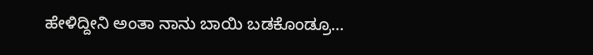ಹೇಳಿದ್ದೀನಿ ಅಂತಾ ನಾನು ಬಾಯಿ ಬಡಕೊಂಡ್ರೂ…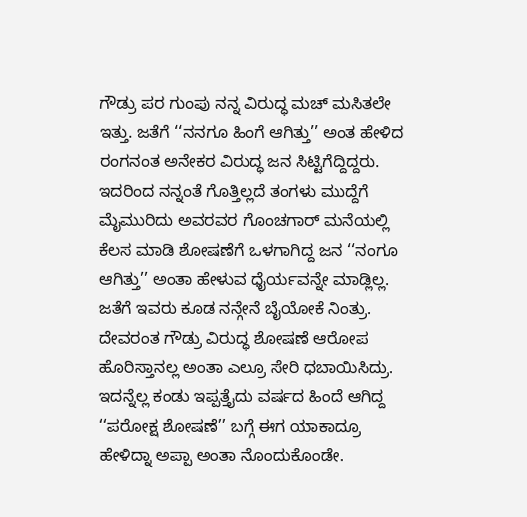ಗೌಡ್ರು ಪರ ಗುಂಪು ನನ್ನ ವಿರುದ್ಧ ಮಚ್ ಮಸಿತಲೇ ಇತ್ತು. ಜತೆಗೆ ‘‘ನನಗೂ ಹಿಂಗೆ ಆಗಿತ್ತು’’ ಅಂತ ಹೇಳಿದ ರಂಗನಂತ ಅನೇಕರ ವಿರುದ್ಧ ಜನ ಸಿಟ್ಟಿಗೆದ್ದಿದ್ದರು.
ಇದರಿಂದ ನನ್ನಂತೆ ಗೊತ್ತಿಲ್ಲದೆ ತಂಗಳು ಮುದ್ದೆಗೆ ಮೈಮುರಿದು ಅವರವರ ಗೊಂಚಗಾರ್ ಮನೆಯಲ್ಲಿ ಕೆಲಸ ಮಾಡಿ ಶೋಷಣೆಗೆ ಒಳಗಾಗಿದ್ದ ಜನ ‘‘ನಂಗೂ ಆಗಿತ್ತು’’ ಅಂತಾ ಹೇಳುವ ಧೈರ್ಯವನ್ನೇ ಮಾಡ್ಲಿಲ್ಲ. ಜತೆಗೆ ಇವರು ಕೂಡ ನನ್ಗೇನೆ ಬೈಯೋಕೆ ನಿಂತ್ರು.
ದೇವರಂತ ಗೌಡ್ರು ವಿರುದ್ಧ ಶೋಷಣೆ ಆರೋಪ ಹೊರಿಸ್ತಾನಲ್ಲ ಅಂತಾ ಎಲ್ರೂ ಸೇರಿ ಧಬಾಯಿಸಿದ್ರು.
ಇದನ್ನೆಲ್ಲ ಕಂಡು ಇಪ್ಪತ್ತೈದು ವರ್ಷದ ಹಿಂದೆ ಆಗಿದ್ದ ‘‘ಪರೋಕ್ಷ ಶೋಷಣೆ’’ ಬಗ್ಗೆ ಈಗ ಯಾಕಾದ್ರೂ ಹೇಳಿದ್ನಾ ಅಪ್ಪಾ ಅಂತಾ ನೊಂದುಕೊಂಡೇ.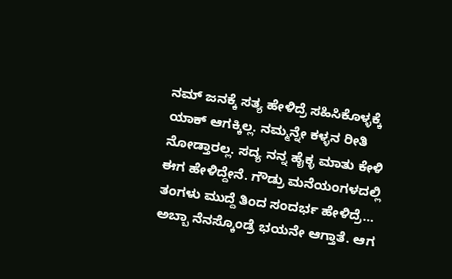ನಮ್ ಜನಕ್ಕೆ ಸತ್ಯ ಹೇಳಿದ್ರೆ ಸಹಿಸಿಕೊಳ್ಳಕ್ಕೆ ಯಾಕ್ ಆಗಕ್ಕಿಲ್ಲ. ನಮ್ಮನ್ನೇ ಕಳ್ಳನ ರೀತಿ ನೋಡ್ತಾರಲ್ಲ. ಸದ್ಯ ನನ್ನ ಹೈಕ್ಳ ಮಾತು ಕೇಳಿ ಈಗ ಹೇಳಿದ್ದೇನೆ. ಗೌಡ್ರು ಮನೆಯಂಗಳದಲ್ಲಿ ತಂಗಳು ಮುದ್ದೆ ತಿಂದ ಸಂದರ್ಭ ಹೇಳಿದ್ರೆ… ಅಬ್ಬಾ ನೆನಸ್ಕೊಂಡ್ರೆ ಭಯನೇ ಆಗ್ತಾತೆ. ಆಗ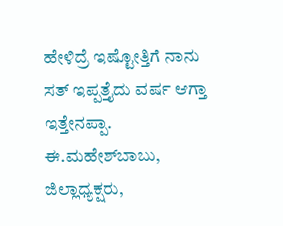ಹೇಳಿದ್ರೆ ಇಷ್ಟೋತ್ತಿಗೆ ನಾನು ಸತ್ ಇಪ್ಪತ್ತೈದು ವರ್ಷ ಆಗ್ತಾ ಇತ್ತೇನಪ್ಪಾ.
ಈ.ಮಹೇಶ್‌ಬಾಬು, ಜಿಲ್ಲಾಧ್ಯಕ್ಷರು,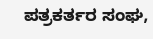ಪತ್ರಕರ್ತರ ಸಂಘ,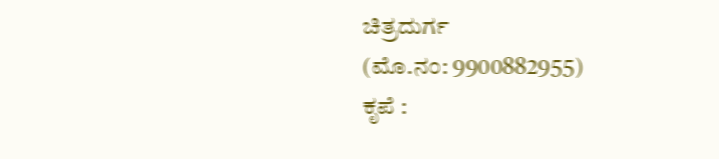ಚಿತ್ರದುರ್ಗ
(ಮೊ.ನಂ: 9900882955)
ಕೃಪೆ :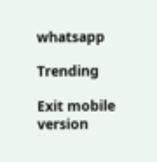whatsapp

Trending

Exit mobile version